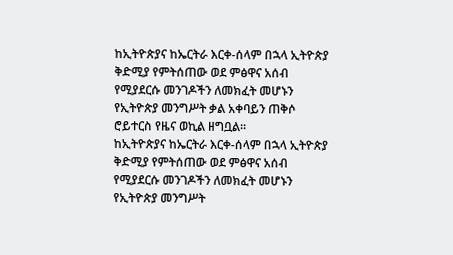ከኢትዮጵያና ከኤርትራ እርቀ-ሰላም በኋላ ኢትዮጵያ ቅድሚያ የምትሰጠው ወደ ምፅዋና አሰብ የሚያደርሱ መንገዶችን ለመክፈት መሆኑን የኢትዮጵያ መንግሥት ቃል አቀባይን ጠቅሶ ሮይተርስ የዜና ወኪል ዘግቧል።
ከኢትዮጵያና ከኤርትራ እርቀ-ሰላም በኋላ ኢትዮጵያ ቅድሚያ የምትሰጠው ወደ ምፅዋና አሰብ የሚያደርሱ መንገዶችን ለመክፈት መሆኑን የኢትዮጵያ መንግሥት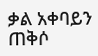ቃል አቀባይን ጠቅሶ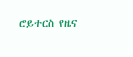ሮይተርስ የዜና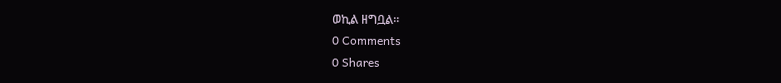ወኪል ዘግቧል።
0 Comments
0 Shares